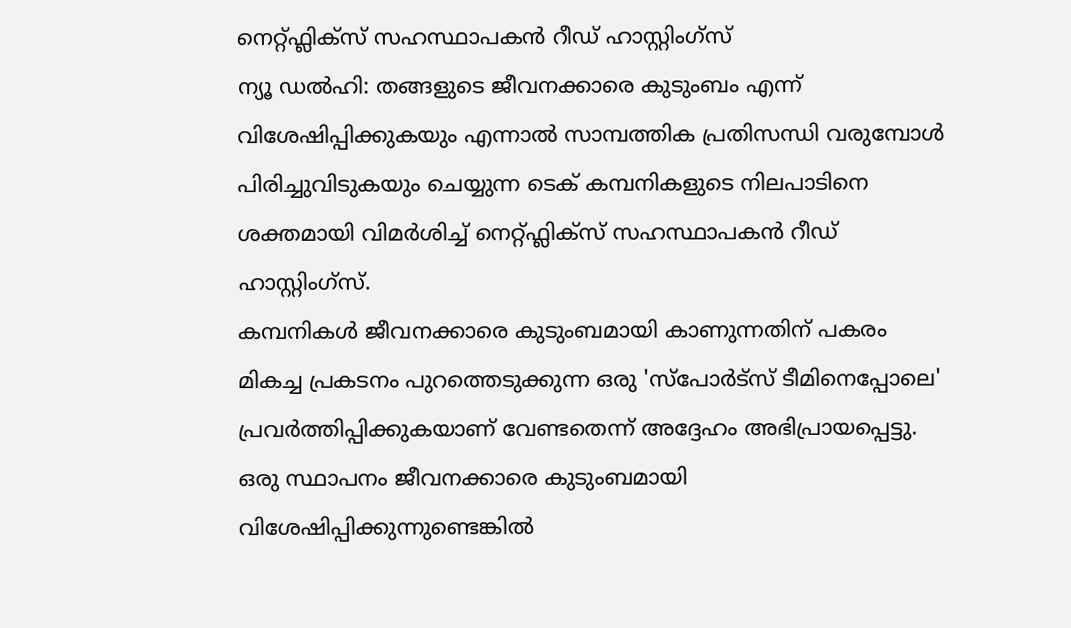നെറ്റ്ഫ്ലിക്സ് സഹസ്ഥാപകൻ റീഡ് ഹാസ്റ്റിംഗ്സ്
ന്യൂ ഡൽഹി: തങ്ങളുടെ ജീവനക്കാരെ കുടുംബം എന്ന് വിശേഷിപ്പിക്കുകയും എന്നാൽ സാമ്പത്തിക പ്രതിസന്ധി വരുമ്പോൾ പിരിച്ചുവിടുകയും ചെയ്യുന്ന ടെക് കമ്പനികളുടെ നിലപാടിനെ ശക്തമായി വിമർശിച്ച് നെറ്റ്ഫ്ലിക്സ് സഹസ്ഥാപകൻ റീഡ് ഹാസ്റ്റിംഗ്സ്.
കമ്പനികൾ ജീവനക്കാരെ കുടുംബമായി കാണുന്നതിന് പകരം മികച്ച പ്രകടനം പുറത്തെടുക്കുന്ന ഒരു 'സ്പോർട്സ് ടീമിനെപ്പോലെ' പ്രവർത്തിപ്പിക്കുകയാണ് വേണ്ടതെന്ന് അദ്ദേഹം അഭിപ്രായപ്പെട്ടു.
ഒരു സ്ഥാപനം ജീവനക്കാരെ കുടുംബമായി വിശേഷിപ്പിക്കുന്നുണ്ടെങ്കിൽ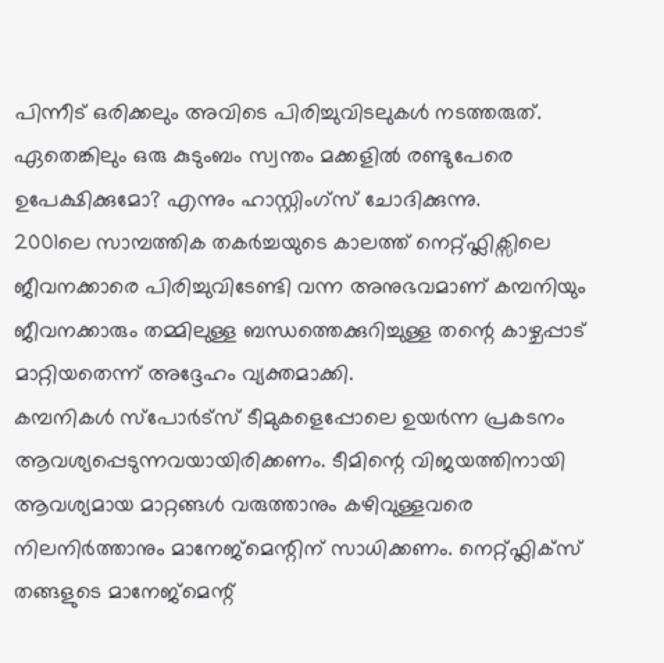പിന്നീട് ഒരിക്കലും അവിടെ പിരിച്ചുവിടലുകൾ നടത്തരുത്. ഏതെങ്കിലും ഒരു കുടുംബം സ്വന്തം മക്കളിൽ രണ്ടുപേരെ ഉപേക്ഷിക്കുമോ? എന്നും ഹാസ്റ്റിംഗ്സ് ചോദിക്കുന്നു.
2001ലെ സാമ്പത്തിക തകർച്ചയുടെ കാലത്ത് നെറ്റ്ഫ്ലിക്സിലെ ജീവനക്കാരെ പിരിച്ചുവിടേണ്ടി വന്ന അനുഭവമാണ് കമ്പനിയും ജീവനക്കാരും തമ്മിലുള്ള ബന്ധത്തെക്കുറിച്ചുള്ള തന്റെ കാഴ്ചപ്പാട് മാറ്റിയതെന്ന് അദ്ദേഹം വ്യക്തമാക്കി.
കമ്പനികൾ സ്പോർട്സ് ടീമുകളെപ്പോലെ ഉയർന്ന പ്രകടനം ആവശ്യപ്പെടുന്നവയായിരിക്കണം. ടീമിന്റെ വിജയത്തിനായി ആവശ്യമായ മാറ്റങ്ങൾ വരുത്താനും കഴിവുള്ളവരെ നിലനിർത്താനും മാനേജ്മെന്റിന് സാധിക്കണം. നെറ്റ്ഫ്ലിക്സ് തങ്ങളുടെ മാനേജ്മെന്റ്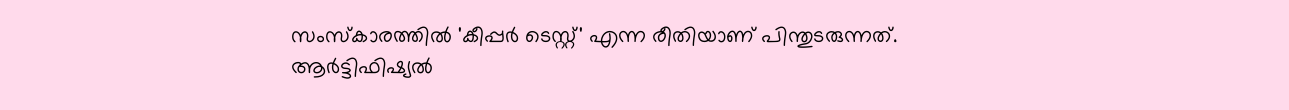സംസ്കാരത്തിൽ 'കീപ്പർ ടെസ്റ്റ്' എന്ന രീതിയാണ് പിന്തുടരുന്നത്.
ആർട്ടിഫിഷ്യൽ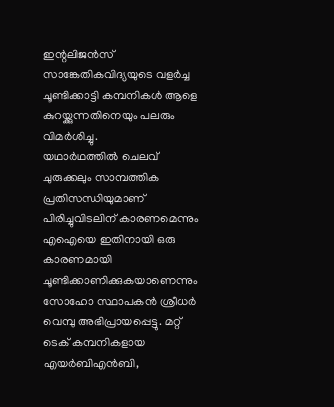ഇന്റലിജൻസ് സാങ്കേതികവിദ്യയുടെ വളർച്ച ചൂണ്ടിക്കാട്ടി കമ്പനികൾ ആളെ കുറയ്ക്കുന്നതിനെയും പലരും വിമർശിച്ചു.
യഥാർഥത്തിൽ ചെലവ് ചുരുക്കലും സാമ്പത്തിക പ്രതിസന്ധിയുമാണ് പിരിച്ചുവിടലിന് കാരണമെന്നും എഐയെ ഇതിനായി ഒരു കാരണമായി ചൂണ്ടിക്കാണിക്കുകയാണെന്നും സോഹോ സ്ഥാപകൻ ശ്രീധർ വെമ്പു അഭിപ്രായപ്പെട്ടു. മറ്റ് ടെക് കമ്പനികളായ എയർബിഎൻബി,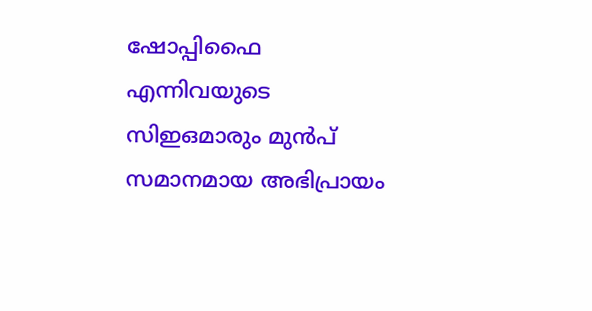ഷോപ്പിഫൈ എന്നിവയുടെ സിഇഒമാരും മുൻപ് സമാനമായ അഭിപ്രായം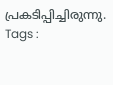പ്രകടിപ്പിച്ചിരുന്നു.
Tags :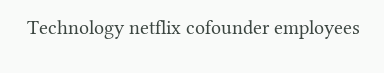Technology netflix cofounder employees